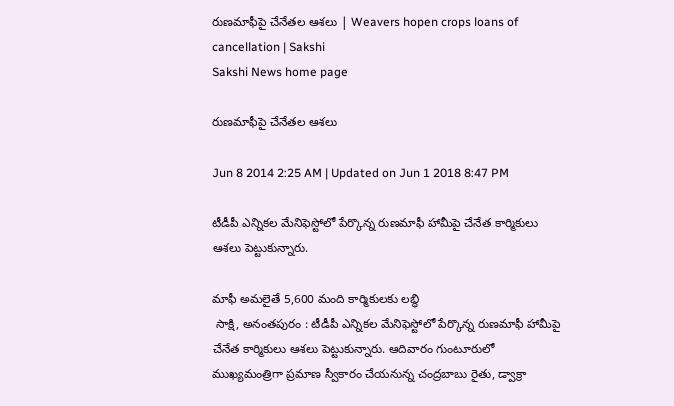రుణమాఫీపై చేనేతల ఆశలు | Weavers hopen crops loans of cancellation | Sakshi
Sakshi News home page

రుణమాఫీపై చేనేతల ఆశలు

Jun 8 2014 2:25 AM | Updated on Jun 1 2018 8:47 PM

టీడీపీ ఎన్నికల మేనిఫెస్టోలో పేర్కొన్న రుణమాఫీ హామీపై చేనేత కార్మికులు ఆశలు పెట్టుకున్నారు.

మాఫీ అమలైతే 5,600 మంది కార్మికులకు లబ్ధి
 సాక్షి, అనంతపురం : టీడీపీ ఎన్నికల మేనిఫెస్టోలో పేర్కొన్న రుణమాఫీ హామీపై చేనేత కార్మికులు ఆశలు పెట్టుకున్నారు. ఆదివారం గుంటూరులో ముఖ్యమంత్రిగా ప్రమాణ స్వీకారం చేయనున్న చంద్రబాబు రైతు, డ్వాక్రా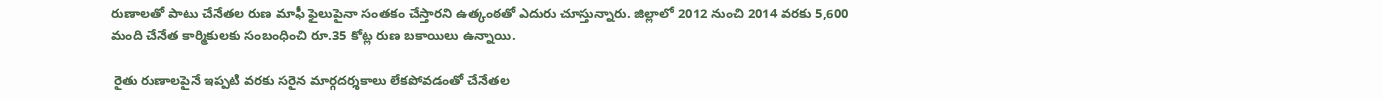రుణాలతో పాటు చేనేతల రుణ మాఫీ ఫైలుపైనా సంతకం చేస్తారని ఉత్కంఠతో ఎదురు చూస్తున్నారు. జిల్లాలో 2012 నుంచి 2014 వరకు 5,600 మంది చేనేత కార్మికులకు సంబంధించి రూ.35 కోట్ల రుణ బకాయిలు ఉన్నాయి.

 రైతు రుణాలపైనే ఇప్పటి వరకు సరైన మార్గదర్శకాలు లేకపోవడంతో చేనేతల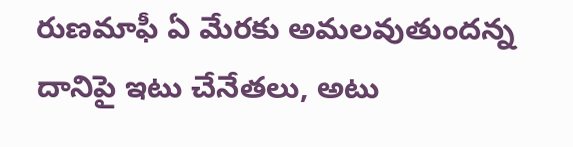రుణమాఫీ ఏ మేరకు అమలవుతుందన్న దానిపై ఇటు చేనేతలు, అటు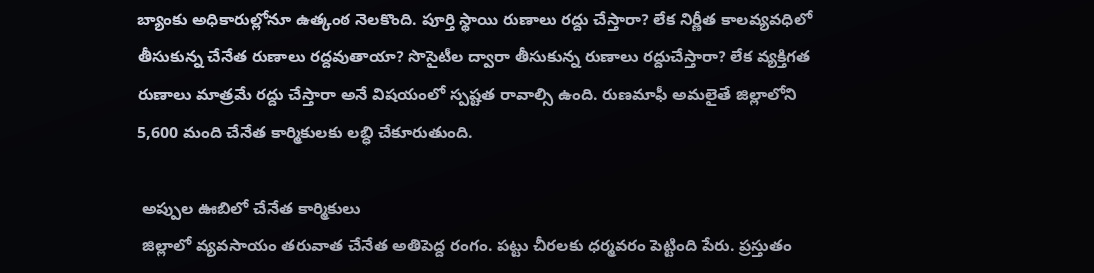బ్యాంకు అధికారుల్లోనూ ఉత్కంఠ నెలకొంది. పూర్తి స్థాయి రుణాలు రద్దు చేస్తారా? లేక నిర్ణీత కాలవ్యవధిలో తీసుకున్న చేనేత రుణాలు రద్దవుతాయా? సొసైటీల ద్వారా తీసుకున్న రుణాలు రద్దుచేస్తారా? లేక వ్యక్తిగత రుణాలు మాత్రమే రద్దు చేస్తారా అనే విషయంలో స్పష్టత రావాల్సి ఉంది. రుణమాఫీ అమలైతే జిల్లాలోని 5,600 మంది చేనేత కార్మికులకు లబ్ధి చేకూరుతుంది.

 అప్పుల ఊబిలో చేనేత కార్మికులు
 జిల్లాలో వ్యవసాయం తరువాత చేనేత అతిపెద్ద రంగం. పట్టు చీరలకు ధర్మవరం పెట్టింది పేరు. ప్రస్తుతం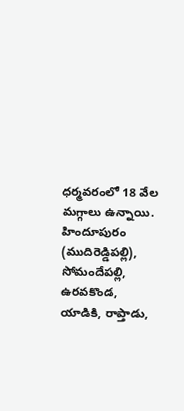ధర్మవరంలో 18 వేల మగ్గాలు ఉన్నాయి. హిందూపురం (ముదిరెడ్డిపల్లి), సోమందేపల్లి, ఉరవకొండ, యాడికి, రాప్తాడు,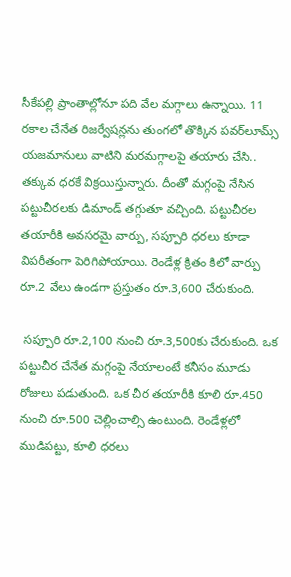సీకేపల్లి ప్రాంతాల్లోనూ పది వేల మగ్గాలు ఉన్నాయి. 11 రకాల చేనేత రిజర్వేషన్లను తుంగలో తొక్కిన పవర్‌లూమ్స్ యజమానులు వాటిని మరమగ్గాలపై తయారు చేసి.. తక్కువ ధరకే విక్రయిస్తున్నారు. దీంతో మగ్గంపై నేసిన పట్టుచీరలకు డిమాండ్ తగ్గుతూ వచ్చింది. పట్టుచీరల తయారీకి అవసరమై వార్పు, సప్పూరి ధరలు కూడా విపరీతంగా పెరిగిపోయాయి. రెండేళ్ల క్రితం కిలో వార్పు రూ.2 వేలు ఉండగా ప్రస్తుతం రూ.3,600 చేరుకుంది.

 సప్పూరి రూ.2,100 నుంచి రూ.3,500కు చేరుకుంది. ఒక పట్టుచీర చేనేత మగ్గంపై నేయాలంటే కనీసం మూడు రోజులు పడుతుంది. ఒక చీర తయారీకి కూలి రూ.450 నుంచి రూ.500 చెల్లించాల్సి ఉంటుంది. రెండేళ్లలో ముడిపట్టు, కూలి ధరలు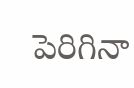పెరిగినా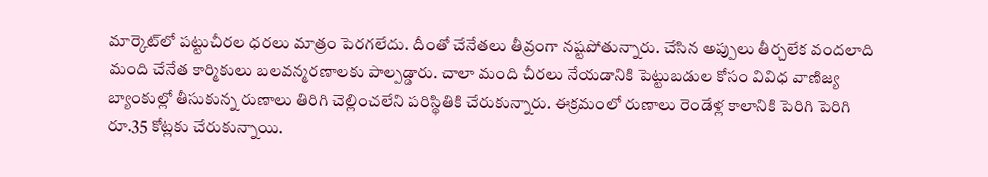మార్కెట్‌లో పట్టుచీరల ధరలు మాత్రం పెరగలేదు. దీంతో చేనేతలు తీవ్రంగా నష్టపోతున్నారు. చేసిన అప్పులు తీర్చలేక వందలాది మంది చేనేత కార్మికులు బలవన్మరణాలకు పాల్పడ్డారు. చాలా మంది చీరలు నేయడానికి పెట్టుబడుల కోసం వివిధ వాణిజ్య బ్యాంకుల్లో తీసుకున్న రుణాలు తిరిగి చెల్లించలేని పరిస్థితికి చేరుకున్నారు. ఈక్రమంలో రుణాలు రెండేళ్ల కాలానికి పెరిగి పెరిగి రూ.35 కోట్లకు చేరుకున్నాయి.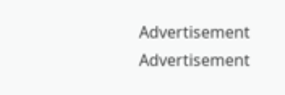Advertisement
Advertisement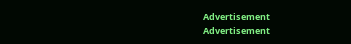Advertisement
Advertisement